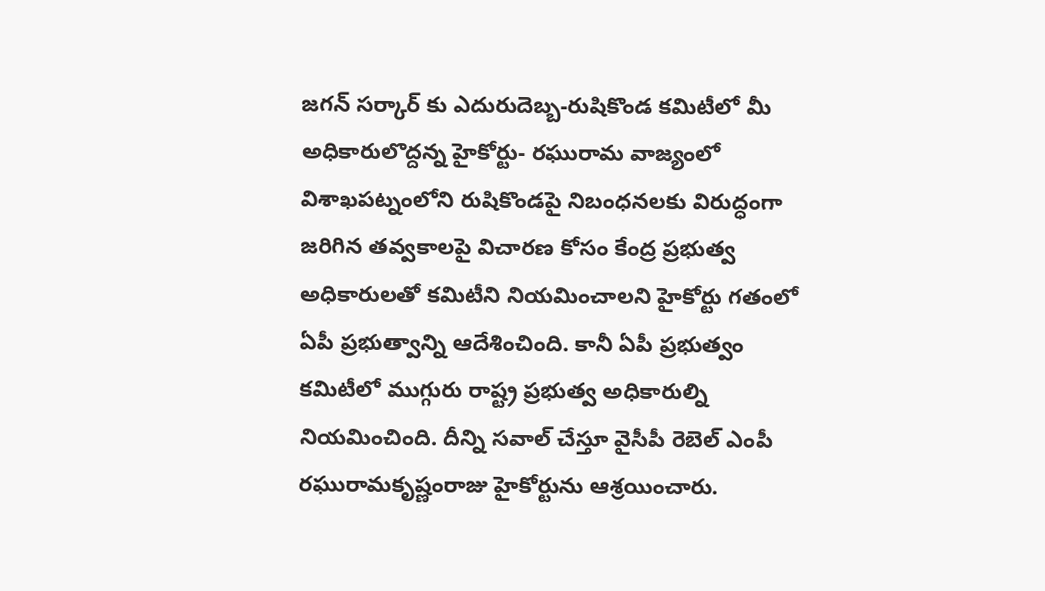జగన్ సర్కార్ కు ఎదురుదెబ్బ-రుషికొండ కమిటీలో మీ అధికారులొద్దన్న హైకోర్టు- రఘురామ వాజ్యంలో
విశాఖపట్నంలోని రుషికొండపై నిబంధనలకు విరుద్ధంగా జరిగిన తవ్వకాలపై విచారణ కోసం కేంద్ర ప్రభుత్వ అధికారులతో కమిటీని నియమించాలని హైకోర్టు గతంలో ఏపీ ప్రభుత్వాన్ని ఆదేశించింది. కానీ ఏపీ ప్రభుత్వం కమిటీలో ముగ్గురు రాష్ట్ర ప్రభుత్వ అధికారుల్ని నియమించింది. దీన్ని సవాల్ చేస్తూ వైసీపీ రెబెల్ ఎంపీ రఘురామకృష్ణంరాజు హైకోర్టును ఆశ్రయించారు.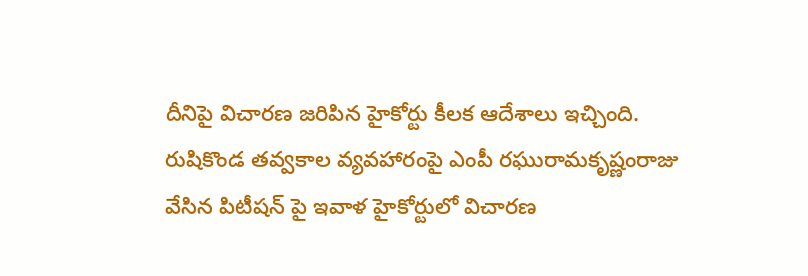దీనిపై విచారణ జరిపిన హైకోర్టు కీలక ఆదేశాలు ఇచ్చింది.
రుషికొండ తవ్వకాల వ్యవహారంపై ఎంపీ రఘురామకృష్ణంరాజు వేసిన పిటీషన్ పై ఇవాళ హైకోర్టులో విచారణ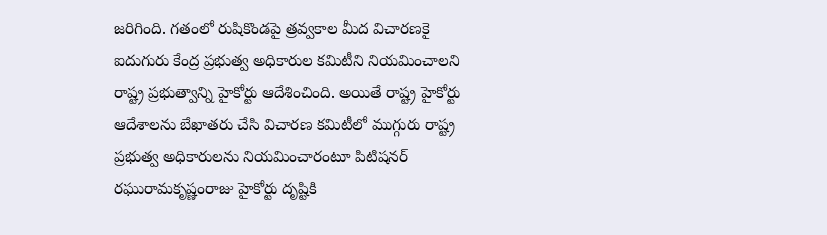జరిగింది. గతంలో రుషికొండపై త్రవ్వకాల మీద విచారణకై ఐదుగురు కేంద్ర ప్రభుత్వ అధికారుల కమిటీని నియమించాలని రాష్ట్ర ప్రభుత్వాన్ని హైకోర్టు ఆదేశించింది. అయితే రాష్ట్ర హైకోర్టు ఆదేశాలను బేఖాతరు చేసి విచారణ కమిటీలో ముగ్గురు రాష్ట్ర ప్రభుత్వ అధికారులను నియమించారంటూ పిటిషనర్ రఘురామకృష్ణంరాజు హైకోర్టు దృష్టికి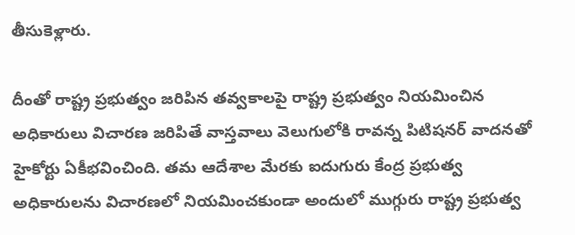తీసుకెళ్లారు.

దీంతో రాష్ట్ర ప్రభుత్వం జరిపిన తవ్వకాలపై రాష్ట్ర ప్రభుత్వం నియమించిన అధికారులు విచారణ జరిపితే వాస్తవాలు వెలుగులోకి రావన్న పిటిషనర్ వాదనతో హైకోర్టు ఏకీభవించింది. తమ ఆదేశాల మేరకు ఐదుగురు కేంద్ర ప్రభుత్వ అధికారులను విచారణలో నియమించకుండా అందులో ముగ్గురు రాష్ట్ర ప్రభుత్వ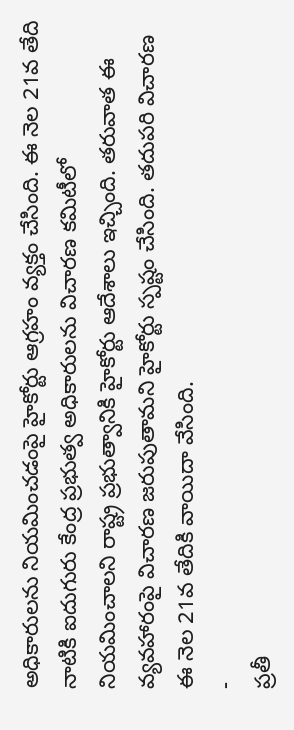అధికారులను నియమించడంపై హైకోర్టు ఆగ్రహం వ్యక్తం చేసింది. ఈ నెల 21వ తేది నాటికి ఐదుగురు కేంద్ర ప్రభుత్వ అధికారులను విచారణ కమిటీలో నియమించాలని రాష్ట్ర ప్రభుత్వానికి హైకోర్టు ఆదేశాలు ఇచ్చింది. తరువాత ఈ వ్యవహారంపై విచారణ జరుపుతామని హైకోర్టు స్పష్టం చేసింది. తదుపరి విచారణ ఈ నెల 21వ తేదికి వాయిదా వేసింది.
-
ప్రతీ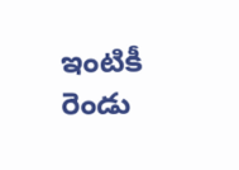ఇంటికీ రెండు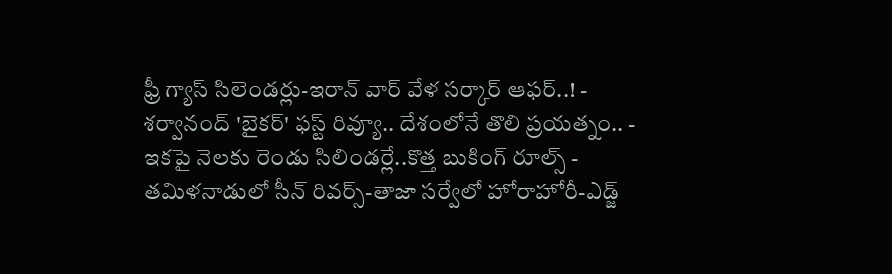ఫ్రీ గ్యాస్ సిలెండర్లు-ఇరాన్ వార్ వేళ సర్కార్ ఆఫర్..! -
శర్వానంద్ 'బైకర్' ఫస్ట్ రివ్యూ.. దేశంలోనే తొలి ప్రయత్నం.. -
ఇకపై నెలకు రెండు సిలిండర్లే..కొత్త బుకింగ్ రూల్స్ -
తమిళనాడులో సీన్ రివర్స్-తాజా సర్వేలో హోరాహోరీ-ఎడ్జ్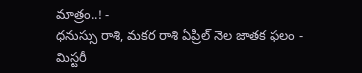మాత్రం..! -
ధనుస్సు రాశి, మకర రాశి ఏప్రిల్ నెల జాతక ఫలం -
మిస్టరీ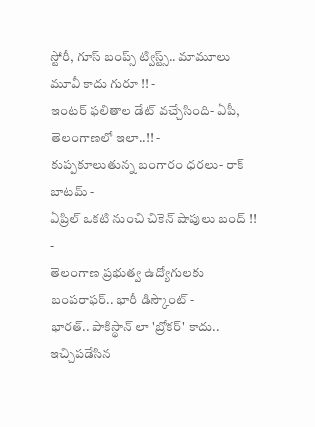స్టోరీ, గూస్ బంప్స్ ట్విస్ట్స్.. మామూలు మూవీ కాదు గురూ !! -
ఇంటర్ ఫలితాల డేట్ వచ్చేసింది- ఏపీ, తెలంగాణలో ఇలా..!! -
కుప్పకూలుతున్న బంగారం ధరలు- రాక్ బాటమ్ -
ఏప్రిల్ ఒకటి నుంచి చికెన్ షాపులు బంద్ !! -
తెలంగాణ ప్రభుత్వ ఉద్యోగులకు బంపరాఫర్.. భారీ డిస్కౌంట్ -
భారత్.. పాకిస్థాన్ లా 'బ్రోకర్' కాదు.. ఇచ్చిపడేసిన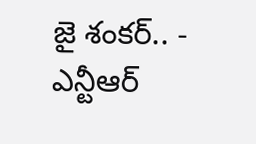జై శంకర్.. -
ఎన్టీఆర్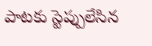పాటకు స్టెప్పులేసిన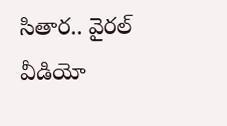సితార.. వైరల్ వీడియో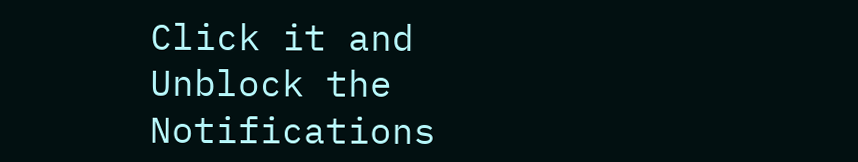Click it and Unblock the Notifications